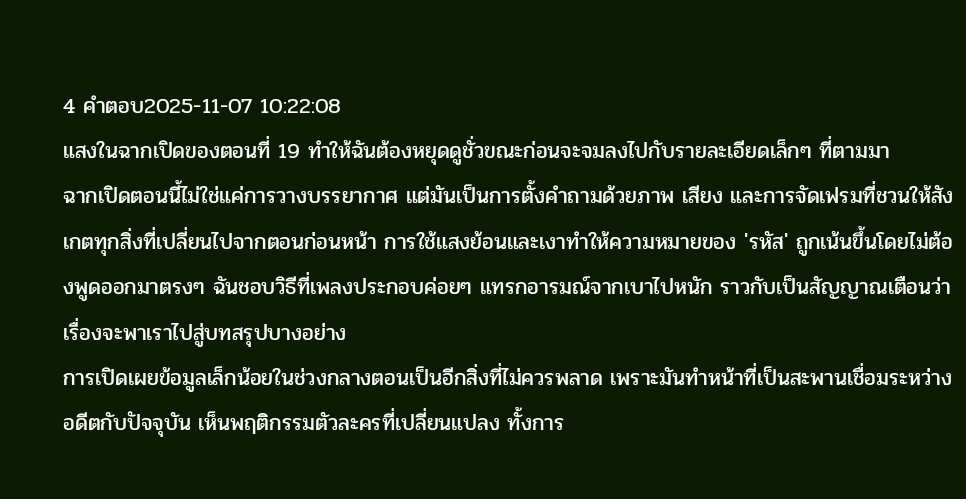4 คำตอบ2025-11-07 10:22:08
แสงในฉากเปิดของตอนที่ 19 ทำให้ฉันต้องหยุดดูชั่วขณะก่อนจะจมลงไปกับรายละเอียดเล็กๆ ที่ตามมา
ฉากเปิดตอนนี้ไม่ใช่แค่การวางบรรยากาศ แต่มันเป็นการตั้งคำถามด้วยภาพ เสียง และการจัดเฟรมที่ชวนให้สังเกตทุกสิ่งที่เปลี่ยนไปจากตอนก่อนหน้า การใช้แสงย้อนและเงาทำให้ความหมายของ 'รหัส' ถูกเน้นขึ้นโดยไม่ต้องพูดออกมาตรงๆ ฉันชอบวิธีที่เพลงประกอบค่อยๆ แทรกอารมณ์จากเบาไปหนัก ราวกับเป็นสัญญาณเตือนว่าเรื่องจะพาเราไปสู่บทสรุปบางอย่าง
การเปิดเผยข้อมูลเล็กน้อยในช่วงกลางตอนเป็นอีกสิ่งที่ไม่ควรพลาด เพราะมันทำหน้าที่เป็นสะพานเชื่อมระหว่างอดีตกับปัจจุบัน เห็นพฤติกรรมตัวละครที่เปลี่ยนแปลง ทั้งการ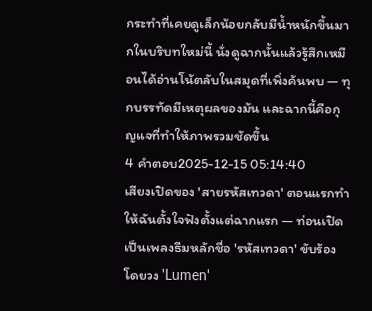กระทำที่เคยดูเล็กน้อยกลับมีน้ำหนักขึ้นมากในบริบทใหม่นี้ นั่งดูฉากนั้นแล้วรู้สึกเหมือนได้อ่านโน้ตลับในสมุดที่เพิ่งค้นพบ — ทุกบรรทัดมีเหตุผลของมัน และฉากนี้คือกุญแจที่ทำให้ภาพรวมชัดขึ้น
4 คำตอบ2025-12-15 05:14:40
เสียงเปิดของ 'สายรหัสเทวดา' ตอนแรกทำให้ฉันตั้งใจฟังตั้งแต่ฉากแรก — ท่อนเปิดเป็นเพลงธีมหลักชื่อ 'รหัสเทวดา' ขับร้องโดยวง 'Lumen'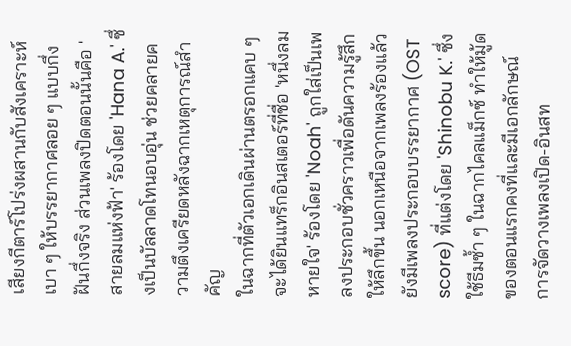เสียงกีตาร์โปร่งผสานกับสังเคราะห์เบา ๆ ให้บรรยากาศลอย ๆ แบบกึ่งฝันกึ่งจริง ส่วนเพลงปิดตอนนั้นคือ 'สายลมแห่งฟ้า' ร้องโดย 'Hana A.' ซึ่งเป็นบัลลาดโทนอบอุ่น ช่วยคลายความตึงเครียดหลังฉากเหตุการณ์สำคัญ
ในฉากที่ตัวเอกเดินผ่านตรอกแคบ ๆ จะได้ยินแทร็กอินสเตอร์ที่ชื่อ 'หนึ่งลมหายใจ' ร้องโดย 'Noah' ถูกใส่เป็นเพลงประกอบชั่วคราวเพื่อดันความรู้สึกให้ลึกขึ้น นอกเหนือจากเพลงร้องแล้วยังมีเพลงประกอบบรรยากาศ (OST score) ที่แต่งโดย 'Shinobu K.' ซึ่งใช้ธีมซ้ำ ๆ ในฉากไคลแม็กซ์ ทำให้มู้ดของตอนแรกคงที่และมีเอกลักษณ์ การจัดวางเพลงเปิด-อินสท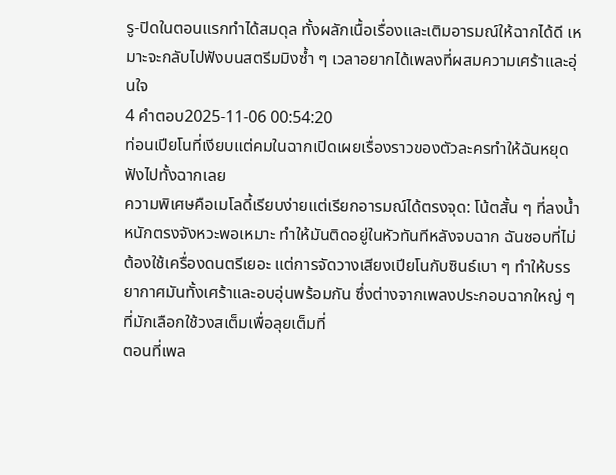รู-ปิดในตอนแรกทำได้สมดุล ทั้งผลักเนื้อเรื่องและเติมอารมณ์ให้ฉากได้ดี เหมาะจะกลับไปฟังบนสตรีมมิงซ้ำ ๆ เวลาอยากได้เพลงที่ผสมความเศร้าและอุ่นใจ
4 คำตอบ2025-11-06 00:54:20
ท่อนเปียโนที่เงียบแต่คมในฉากเปิดเผยเรื่องราวของตัวละครทำให้ฉันหยุดฟังไปทั้งฉากเลย
ความพิเศษคือเมโลดี้เรียบง่ายแต่เรียกอารมณ์ได้ตรงจุด: โน้ตสั้น ๆ ที่ลงน้ำหนักตรงจังหวะพอเหมาะ ทำให้มันติดอยู่ในหัวทันทีหลังจบฉาก ฉันชอบที่ไม่ต้องใช้เครื่องดนตรีเยอะ แต่การจัดวางเสียงเปียโนกับซินธ์เบา ๆ ทำให้บรรยากาศมันทั้งเศร้าและอบอุ่นพร้อมกัน ซึ่งต่างจากเพลงประกอบฉากใหญ่ ๆ ที่มักเลือกใช้วงสเต็มเพื่อลุยเต็มที่
ตอนที่เพล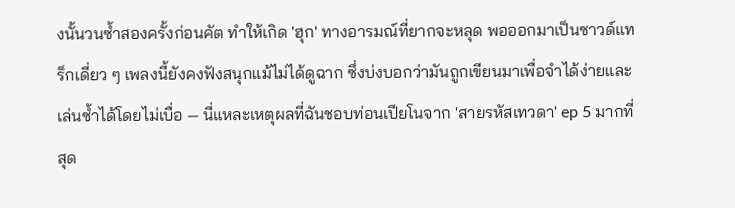งนั้นวนซ้ำสองครั้งก่อนคัต ทำให้เกิด 'ฮุก' ทางอารมณ์ที่ยากจะหลุด พอออกมาเป็นซาวด์แทร็กเดี่ยว ๆ เพลงนี้ยังคงฟังสนุกแม้ไม่ได้ดูฉาก ซึ่งบ่งบอกว่ามันถูกเขียนมาเพื่อจำได้ง่ายและเล่นซ้ำได้โดยไม่เบื่อ — นี่แหละเหตุผลที่ฉันชอบท่อนเปียโนจาก 'สายรหัสเทวดา' ep 5 มากที่สุด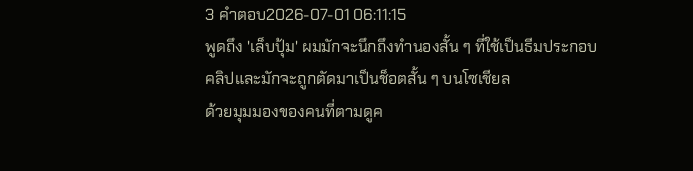3 คำตอบ2026-07-01 06:11:15
พูดถึง 'เล็บปุ้ม' ผมมักจะนึกถึงทำนองสั้น ๆ ที่ใช้เป็นธีมประกอบคลิปและมักจะถูกตัดมาเป็นช็อตสั้น ๆ บนโซเชียล
ด้วยมุมมองของคนที่ตามดูค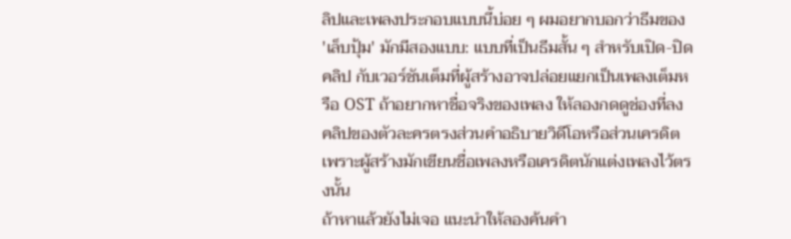ลิปและเพลงประกอบแบบนี้บ่อย ๆ ผมอยากบอกว่าธีมของ 'เล็บปุ้ม' มักมีสองแบบ: แบบที่เป็นธีมสั้น ๆ สำหรับเปิด-ปิดคลิป กับเวอร์ชันเต็มที่ผู้สร้างอาจปล่อยแยกเป็นเพลงเต็มหรือ OST ถ้าอยากหาชื่อจริงของเพลง ให้ลองกดดูช่องที่ลงคลิปของตัวละครตรงส่วนคำอธิบายวิดีโอหรือส่วนเครดิต เพราะผู้สร้างมักเขียนชื่อเพลงหรือเครดิตนักแต่งเพลงไว้ตรงนั้น
ถ้าหาแล้วยังไม่เจอ แนะนำให้ลองค้นคำ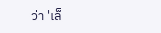ว่า 'เล็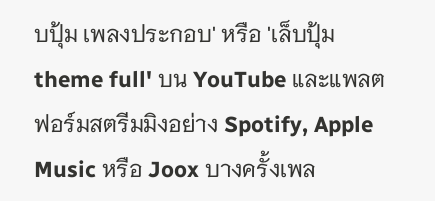บปุ้ม เพลงประกอบ' หรือ 'เล็บปุ้ม theme full' บน YouTube และแพลตฟอร์มสตรีมมิงอย่าง Spotify, Apple Music หรือ Joox บางครั้งเพล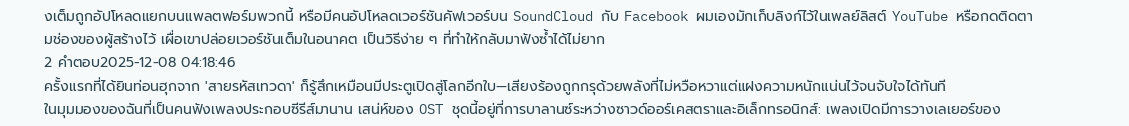งเต็มถูกอัปโหลดแยกบนแพลตฟอร์มพวกนี้ หรือมีคนอัปโหลดเวอร์ชันคัฟเวอร์บน SoundCloud กับ Facebook ผมเองมักเก็บลิงก์ไว้ในเพลย์ลิสต์ YouTube หรือกดติดตามช่องของผู้สร้างไว้ เผื่อเขาปล่อยเวอร์ชันเต็มในอนาคต เป็นวิธีง่าย ๆ ที่ทำให้กลับมาฟังซ้ำได้ไม่ยาก
2 คำตอบ2025-12-08 04:18:46
ครั้งแรกที่ได้ยินท่อนฮุกจาก 'สายรหัสเทวดา' ก็รู้สึกเหมือนมีประตูเปิดสู่โลกอีกใบ—เสียงร้องถูกกรุด้วยพลังที่ไม่หวือหวาแต่แฝงความหนักแน่นไว้จนจับใจได้ทันที
ในมุมมองของฉันที่เป็นคนฟังเพลงประกอบซีรีส์มานาน เสน่ห์ของ OST ชุดนี้อยู่ที่การบาลานซ์ระหว่างซาวด์ออร์เคสตราและอิเล็กทรอนิกส์: เพลงเปิดมีการวางเลเยอร์ของ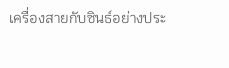เครื่องสายกับซินธ์อย่างประ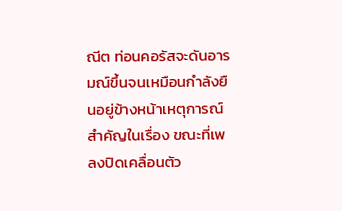ณีต ท่อนคอรัสจะดันอารมณ์ขึ้นจนเหมือนกำลังยืนอยู่ข้างหน้าเหตุการณ์สำคัญในเรื่อง ขณะที่เพลงปิดเคลื่อนตัว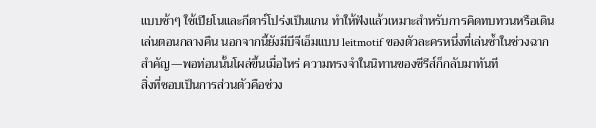แบบช้าๆ ใช้เปียโนและกีตาร์โปร่งเป็นแกน ทำให้ฟังแล้วเหมาะสำหรับการคิดทบทวนหรือเดินเล่นตอนกลางคืน นอกจากนี้ยังมีบีจีเอ็มแบบ leitmotif ของตัวละครหนึ่งที่เล่นซ้ำในช่วงฉากสำคัญ—พอท่อนนั้นโผล่ขึ้นเมื่อไหร่ ความทรงจำในนิทานของซีรีส์ก็กลับมาทันที
สิ่งที่ชอบเป็นการส่วนตัวคือช่วง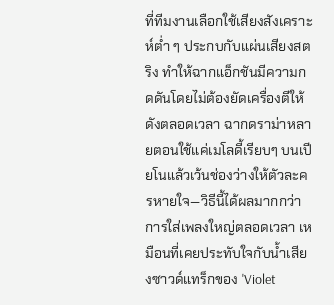ที่ทีมงานเลือกใช้เสียงสังเคราะห์ต่ำ ๆ ประกบกับแผ่นเสียงสตริง ทำให้ฉากแอ็กชันมีความกดดันโดยไม่ต้องยัดเครื่องตีให้ดังตลอดเวลา ฉากดราม่าหลายตอนใช้แค่เมโลดี้เรียบๆ บนเปียโนแล้วเว้นช่องว่างให้ตัวละครหายใจ—วิธีนี้ได้ผลมากกว่าการใส่เพลงใหญ่ตลอดเวลา เหมือนที่เคยประทับใจกับน้ำเสียงซาวด์แทร็กของ 'Violet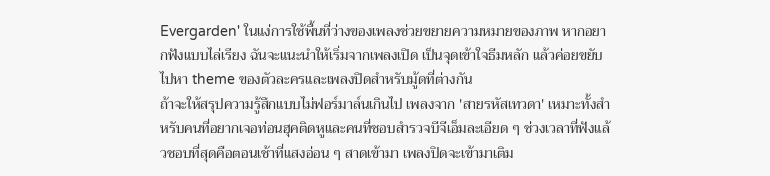Evergarden' ในแง่การใช้พื้นที่ว่างของเพลงช่วยขยายความหมายของภาพ หากอยากฟังแบบไล่เรียง ฉันจะแนะนำให้เริ่มจากเพลงเปิด เป็นจุดเข้าใจธีมหลัก แล้วค่อยขยับไปหา theme ของตัวละครและเพลงปิดสำหรับมู้ดที่ต่างกัน
ถ้าจะให้สรุปความรู้สึกแบบไม่ฟอร์มาล์นเกินไป เพลงจาก 'สายรหัสเทวดา' เหมาะทั้งสำหรับคนที่อยากเจอท่อนฮุคติดหูและคนที่ชอบสำรวจบีจีเอ็มละเอียด ๆ ช่วงเวลาที่ฟังแล้วชอบที่สุดคือตอนเช้าที่แสงอ่อน ๆ สาดเข้ามา เพลงปิดจะเข้ามาเติม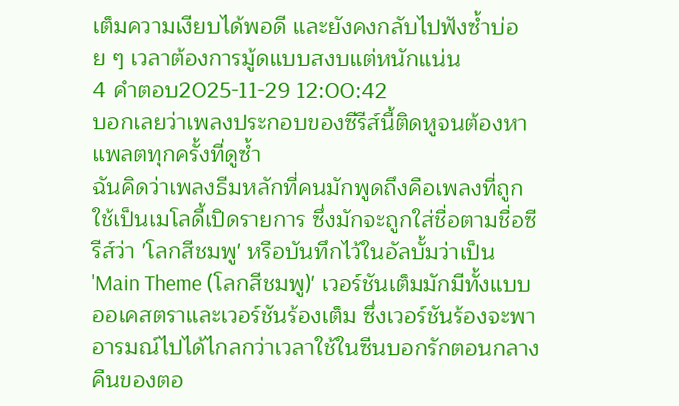เต็มความเงียบได้พอดี และยังคงกลับไปฟังซ้ำบ่อย ๆ เวลาต้องการมู้ดแบบสงบแต่หนักแน่น
4 คำตอบ2025-11-29 12:00:42
บอกเลยว่าเพลงประกอบของซีรีส์นี้ติดหูจนต้องหาแพลตทุกครั้งที่ดูซ้ำ
ฉันคิดว่าเพลงธีมหลักที่คนมักพูดถึงคือเพลงที่ถูกใช้เป็นเมโลดี้เปิดรายการ ซึ่งมักจะถูกใส่ชื่อตามชื่อซีรีส์ว่า 'โลกสีชมพู' หรือบันทึกไว้ในอัลบั้มว่าเป็น 'Main Theme (โลกสีชมพู)' เวอร์ชันเต็มมักมีทั้งแบบออเคสตราและเวอร์ชันร้องเต็ม ซึ่งเวอร์ชันร้องจะพาอารมณ์ไปได้ไกลกว่าเวลาใช้ในซีนบอกรักตอนกลางคืนของตอ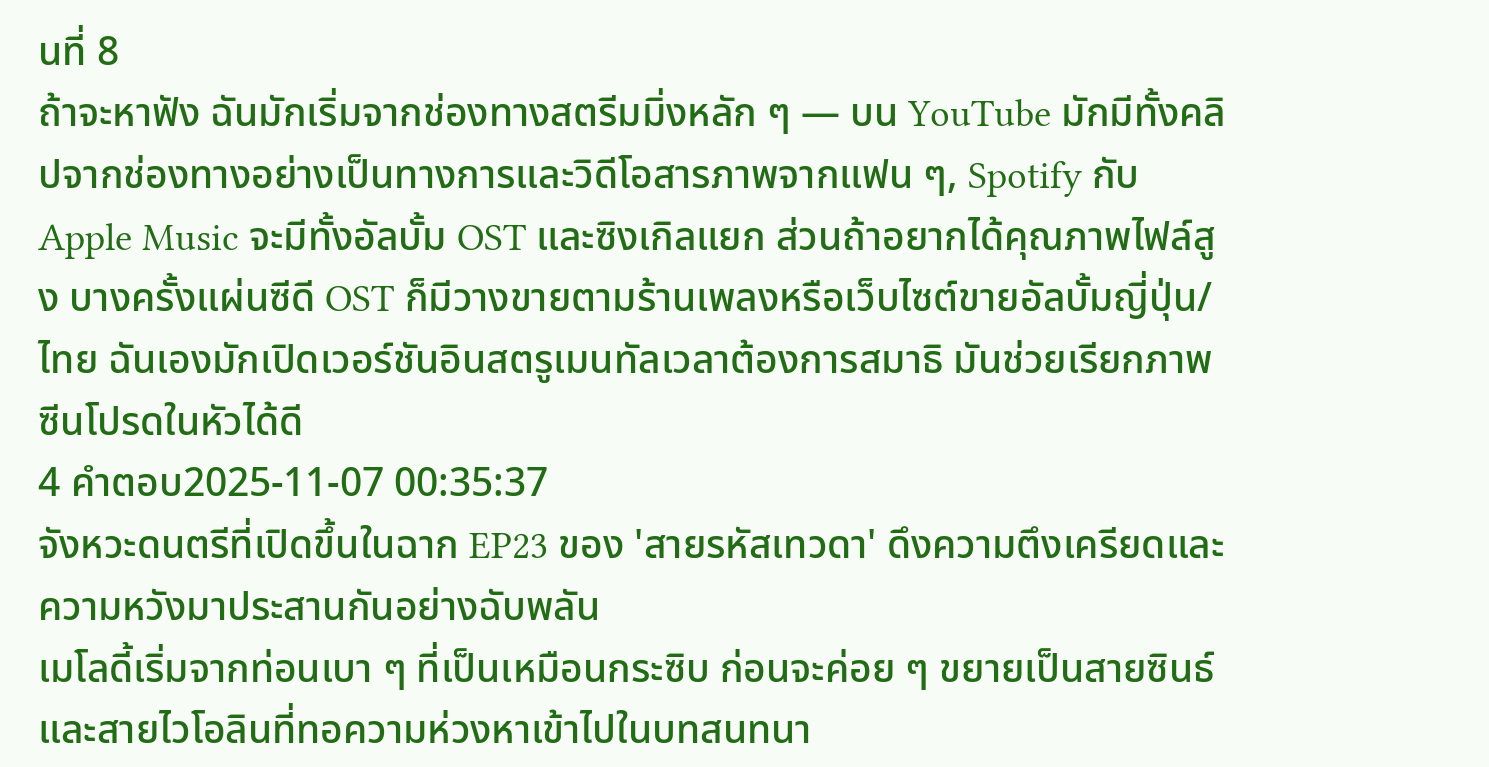นที่ 8
ถ้าจะหาฟัง ฉันมักเริ่มจากช่องทางสตรีมมิ่งหลัก ๆ — บน YouTube มักมีทั้งคลิปจากช่องทางอย่างเป็นทางการและวิดีโอสารภาพจากแฟน ๆ, Spotify กับ Apple Music จะมีทั้งอัลบั้ม OST และซิงเกิลแยก ส่วนถ้าอยากได้คุณภาพไฟล์สูง บางครั้งแผ่นซีดี OST ก็มีวางขายตามร้านเพลงหรือเว็บไซต์ขายอัลบั้มญี่ปุ่น/ไทย ฉันเองมักเปิดเวอร์ชันอินสตรูเมนทัลเวลาต้องการสมาธิ มันช่วยเรียกภาพซีนโปรดในหัวได้ดี
4 คำตอบ2025-11-07 00:35:37
จังหวะดนตรีที่เปิดขึ้นในฉาก EP23 ของ 'สายรหัสเทวดา' ดึงความตึงเครียดและความหวังมาประสานกันอย่างฉับพลัน
เมโลดี้เริ่มจากท่อนเบา ๆ ที่เป็นเหมือนกระซิบ ก่อนจะค่อย ๆ ขยายเป็นสายซินธ์และสายไวโอลินที่ทอความห่วงหาเข้าไปในบทสนทนา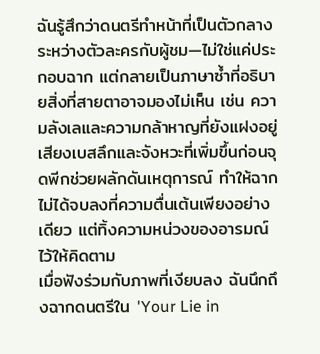ฉันรู้สึกว่าดนตรีทำหน้าที่เป็นตัวกลางระหว่างตัวละครกับผู้ชม—ไม่ใช่แค่ประกอบฉาก แต่กลายเป็นภาษาซ้ำที่อธิบายสิ่งที่สายตาอาจมองไม่เห็น เช่น ความลังเลและความกล้าหาญที่ยังแฝงอยู่ เสียงเบสลึกและจังหวะที่เพิ่มขึ้นก่อนจุดพีกช่วยผลักดันเหตุการณ์ ทำให้ฉากไม่ได้จบลงที่ความตื่นเต้นเพียงอย่างเดียว แต่ทิ้งความหน่วงของอารมณ์ไว้ให้คิดตาม
เมื่อฟังร่วมกับภาพที่เงียบลง ฉันนึกถึงฉากดนตรีใน 'Your Lie in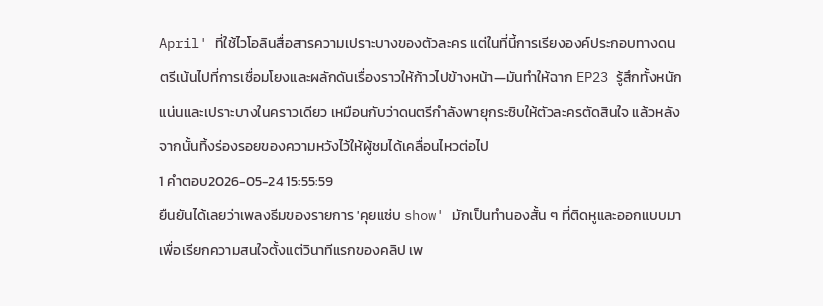April' ที่ใช้ไวโอลินสื่อสารความเปราะบางของตัวละคร แต่ในที่นี้การเรียงองค์ประกอบทางดนตรีเน้นไปที่การเชื่อมโยงและผลักดันเรื่องราวให้ก้าวไปข้างหน้า—มันทำให้ฉาก EP23 รู้สึกทั้งหนักแน่นและเปราะบางในคราวเดียว เหมือนกับว่าดนตรีกำลังพายุกระซิบให้ตัวละครตัดสินใจ แล้วหลังจากนั้นทิ้งร่องรอยของความหวังไว้ให้ผู้ชมได้เคลื่อนไหวต่อไป
1 คำตอบ2026-05-24 15:55:59
ยืนยันได้เลยว่าเพลงธีมของรายการ 'คุยแซ่บ show' มักเป็นทำนองสั้น ๆ ที่ติดหูและออกแบบมาเพื่อเรียกความสนใจตั้งแต่วินาทีแรกของคลิป เพ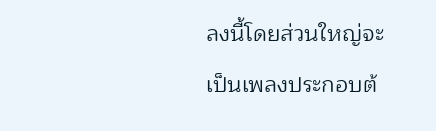ลงนี้โดยส่วนใหญ่จะเป็นเพลงประกอบต้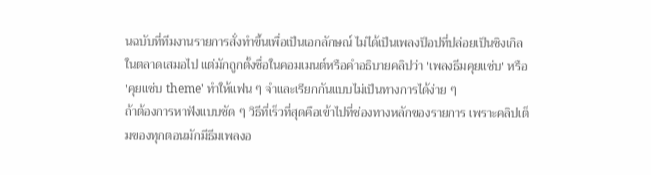นฉบับที่ทีมงานรายการสั่งทำขึ้นเพื่อเป็นเอกลักษณ์ ไม่ได้เป็นเพลงป็อปที่ปล่อยเป็นซิงเกิลในตลาดเสมอไป แต่มักถูกตั้งชื่อในคอมเมนต์หรือคำอธิบายคลิปว่า 'เพลงธีมคุยแซ่บ' หรือ 'คุยแซ่บ theme' ทำให้แฟน ๆ จำและเรียกกันแบบไม่เป็นทางการได้ง่าย ๆ
ถ้าต้องการหาฟังแบบชัด ๆ วิธีที่เร็วที่สุดคือเข้าไปที่ช่องทางหลักของรายการ เพราะคลิปเต็มของทุกตอนมักมีธีมเพลงอ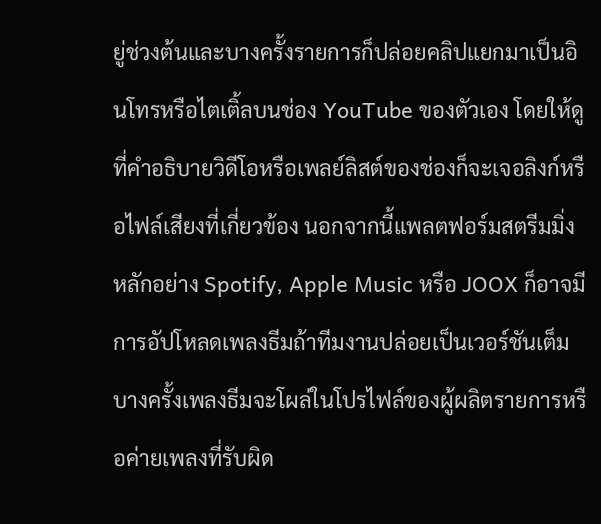ยู่ช่วงต้นและบางครั้งรายการก็ปล่อยคลิปแยกมาเป็นอินโทรหรือไตเติ้ลบนช่อง YouTube ของตัวเอง โดยให้ดูที่คำอธิบายวิดีโอหรือเพลย์ลิสต์ของช่องก็จะเจอลิงก์หรือไฟล์เสียงที่เกี่ยวข้อง นอกจากนี้แพลตฟอร์มสตรีมมิ่งหลักอย่าง Spotify, Apple Music หรือ JOOX ก็อาจมีการอัปโหลดเพลงธีมถ้าทีมงานปล่อยเป็นเวอร์ชันเต็ม บางครั้งเพลงธีมจะโผล่ในโปรไฟล์ของผู้ผลิตรายการหรือค่ายเพลงที่รับผิด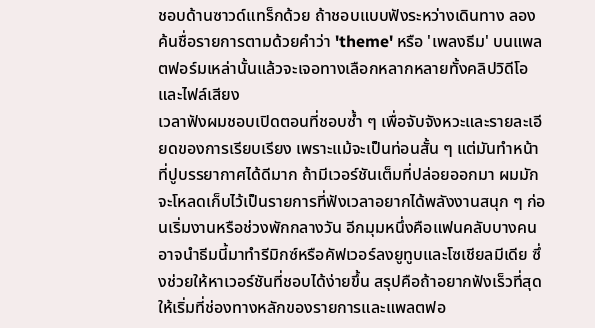ชอบด้านซาวด์แทร็กด้วย ถ้าชอบแบบฟังระหว่างเดินทาง ลองค้นชื่อรายการตามด้วยคำว่า 'theme' หรือ 'เพลงธีม' บนแพลตฟอร์มเหล่านั้นแล้วจะเจอทางเลือกหลากหลายทั้งคลิปวิดีโอและไฟล์เสียง
เวลาฟังผมชอบเปิดตอนที่ชอบซ้ำ ๆ เพื่อจับจังหวะและรายละเอียดของการเรียบเรียง เพราะแม้จะเป็นท่อนสั้น ๆ แต่มันทำหน้าที่ปูบรรยากาศได้ดีมาก ถ้ามีเวอร์ชันเต็มที่ปล่อยออกมา ผมมักจะโหลดเก็บไว้เป็นรายการที่ฟังเวลาอยากได้พลังงานสนุก ๆ ก่อนเริ่มงานหรือช่วงพักกลางวัน อีกมุมหนึ่งคือแฟนคลับบางคนอาจนำธีมนี้มาทำรีมิกซ์หรือคัฟเวอร์ลงยูทูบและโซเชียลมีเดีย ซึ่งช่วยให้หาเวอร์ชันที่ชอบได้ง่ายขึ้น สรุปคือถ้าอยากฟังเร็วที่สุด ให้เริ่มที่ช่องทางหลักของรายการและแพลตฟอ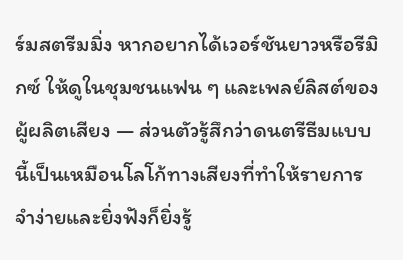ร์มสตรีมมิ่ง หากอยากได้เวอร์ชันยาวหรือรีมิกซ์ ให้ดูในชุมชนแฟน ๆ และเพลย์ลิสต์ของผู้ผลิตเสียง — ส่วนตัวรู้สึกว่าดนตรีธีมแบบนี้เป็นเหมือนโลโก้ทางเสียงที่ทำให้รายการจำง่ายและยิ่งฟังก็ยิ่งรู้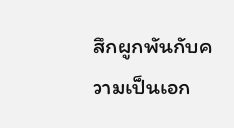สึกผูกพันกับความเป็นเอก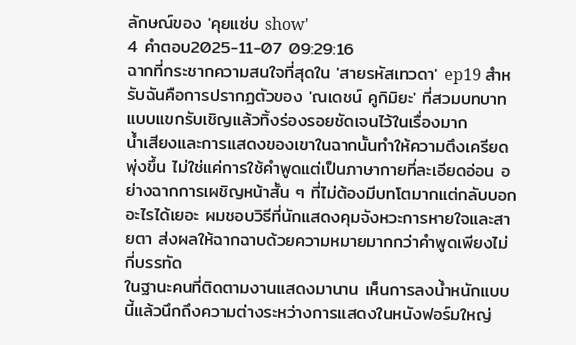ลักษณ์ของ 'คุยแซ่บ show'
4 คำตอบ2025-11-07 09:29:16
ฉากที่กระชากความสนใจที่สุดใน 'สายรหัสเทวดา' ep19 สำหรับฉันคือการปรากฏตัวของ 'ณเดชน์ คูกิมิยะ' ที่สวมบทบาทแบบแขกรับเชิญแล้วทิ้งร่องรอยชัดเจนไว้ในเรื่องมาก
น้ำเสียงและการแสดงของเขาในฉากนั้นทำให้ความตึงเครียดพุ่งขึ้น ไม่ใช่แค่การใช้คำพูดแต่เป็นภาษากายที่ละเอียดอ่อน อย่างฉากการเผชิญหน้าสั้น ๆ ที่ไม่ต้องมีบทโตมากแต่กลับบอกอะไรได้เยอะ ผมชอบวิธีที่นักแสดงคุมจังหวะการหายใจและสายตา ส่งผลให้ฉากฉาบด้วยความหมายมากกว่าคำพูดเพียงไม่กี่บรรทัด
ในฐานะคนที่ติดตามงานแสดงมานาน เห็นการลงน้ำหนักแบบนี้แล้วนึกถึงความต่างระหว่างการแสดงในหนังฟอร์มใหญ่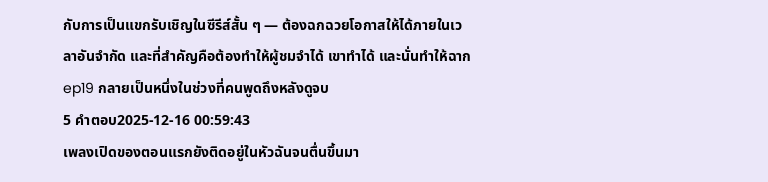กับการเป็นแขกรับเชิญในซีรีส์สั้น ๆ — ต้องฉกฉวยโอกาสให้ได้ภายในเวลาอันจำกัด และที่สำคัญคือต้องทำให้ผู้ชมจำได้ เขาทำได้ และนั่นทำให้ฉาก ep19 กลายเป็นหนึ่งในช่วงที่คนพูดถึงหลังดูจบ
5 คำตอบ2025-12-16 00:59:43
เพลงเปิดของตอนแรกยังติดอยู่ในหัวฉันจนตื่นขึ้นมา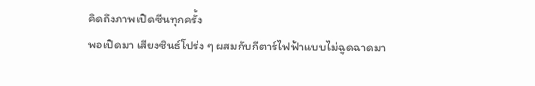คิดถึงภาพเปิดซีนทุกครั้ง
พอเปิดมา เสียงซินธ์โปร่ง ๆ ผสมกับกีตาร์ไฟฟ้าแบบไม่ฉูดฉาดมา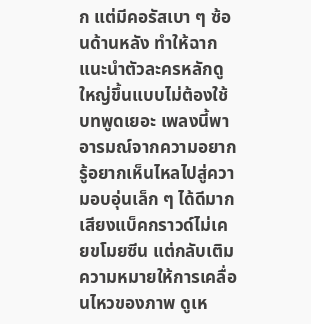ก แต่มีคอรัสเบา ๆ ซ้อนด้านหลัง ทำให้ฉากแนะนำตัวละครหลักดูใหญ่ขึ้นแบบไม่ต้องใช้บทพูดเยอะ เพลงนี้พาอารมณ์จากความอยากรู้อยากเห็นไหลไปสู่ความอบอุ่นเล็ก ๆ ได้ดีมาก เสียงแบ็คกราวด์ไม่เคยขโมยซีน แต่กลับเติมความหมายให้การเคลื่อนไหวของภาพ ดูเห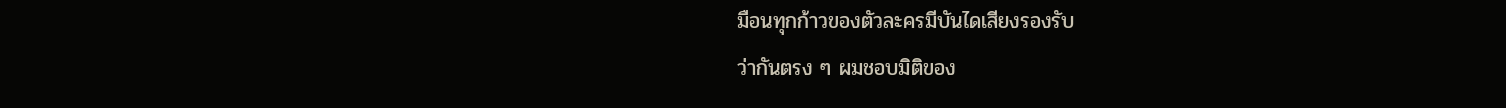มือนทุกก้าวของตัวละครมีบันไดเสียงรองรับ
ว่ากันตรง ๆ ผมชอบมิติของ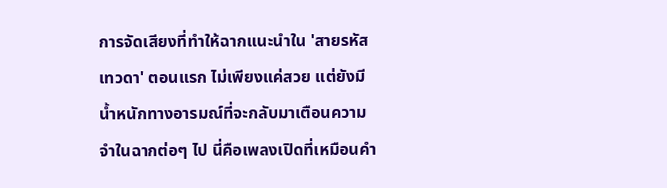การจัดเสียงที่ทำให้ฉากแนะนำใน 'สายรหัสเทวดา' ตอนแรก ไม่เพียงแค่สวย แต่ยังมีน้ำหนักทางอารมณ์ที่จะกลับมาเตือนความจำในฉากต่อๆ ไป นี่คือเพลงเปิดที่เหมือนคำ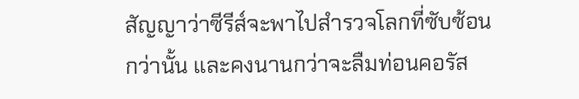สัญญาว่าซีรีส์จะพาไปสำรวจโลกที่ซับซ้อนกว่านั้น และคงนานกว่าจะลืมท่อนคอรัส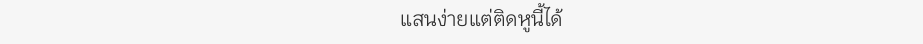แสนง่ายแต่ติดหูนี้ได้